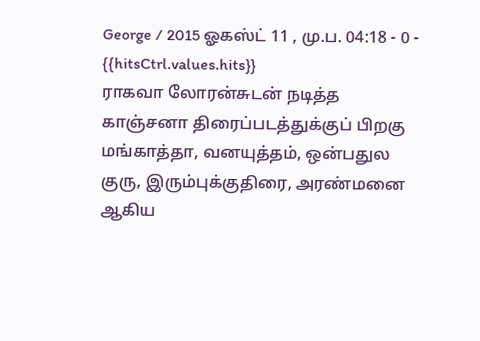George / 2015 ஓகஸ்ட் 11 , மு.ப. 04:18 - 0 - {{hitsCtrl.values.hits}}
ராகவா லோரன்சுடன் நடித்த காஞ்சனா திரைப்படத்துக்குப் பிறகு மங்காத்தா, வனயுத்தம், ஒன்பதுல குரு, இரும்புக்குதிரை, அரண்மனை ஆகிய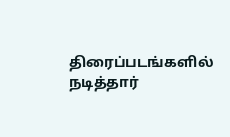திரைப்படங்களில் நடித்தார்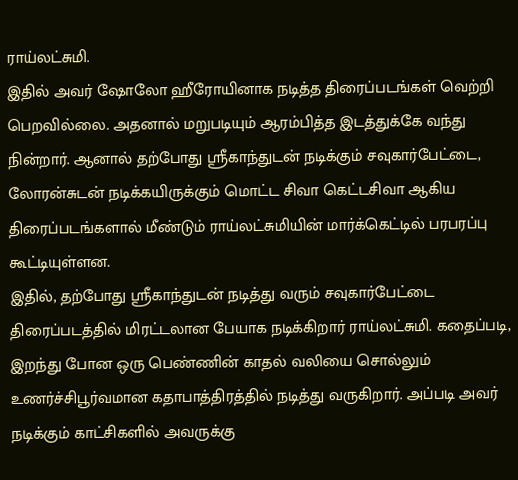ராய்லட்சுமி.
இதில் அவர் ஷோலோ ஹீரோயினாக நடித்த திரைப்படங்கள் வெற்றி பெறவில்லை. அதனால் மறுபடியும் ஆரம்பித்த இடத்துக்கே வந்து நின்றார். ஆனால் தற்போது ஸ்ரீகாந்துடன் நடிக்கும் சவுகார்பேட்டை, லோரன்சுடன் நடிக்கயிருக்கும் மொட்ட சிவா கெட்டசிவா ஆகிய திரைப்படங்களால் மீண்டும் ராய்லட்சுமியின் மார்க்கெட்டில் பரபரப்பு கூட்டியுள்ளன.
இதில், தற்போது ஸ்ரீகாந்துடன் நடித்து வரும் சவுகார்பேட்டை திரைப்படத்தில் மிரட்டலான பேயாக நடிக்கிறார் ராய்லட்சுமி. கதைப்படி, இறந்து போன ஒரு பெண்ணின் காதல் வலியை சொல்லும் உணர்ச்சிபூர்வமான கதாபாத்திரத்தில் நடித்து வருகிறார். அப்படி அவர் நடிக்கும் காட்சிகளில் அவருக்கு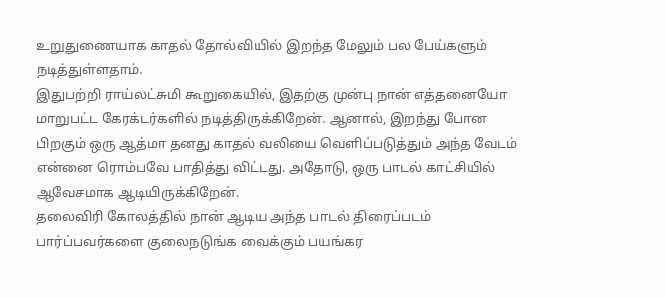உறுதுணையாக காதல் தோல்வியில் இறந்த மேலும் பல பேய்களும் நடித்துள்ளதாம்.
இதுபற்றி ராய்லட்சுமி கூறுகையில், இதற்கு முன்பு நான் எத்தனையோ மாறுபட்ட கேரக்டர்களில் நடித்திருக்கிறேன். ஆனால், இறந்து போன பிறகும் ஒரு ஆத்மா தனது காதல் வலியை வெளிப்படுத்தும் அந்த வேடம் என்னை ரொம்பவே பாதித்து விட்டது. அதோடு, ஒரு பாடல் காட்சியில் ஆவேசமாக ஆடியிருக்கிறேன்.
தலைவிரி கோலத்தில் நான் ஆடிய அந்த பாடல் திரைப்படம் பார்ப்பவர்களை குலைநடுங்க வைக்கும் பயங்கர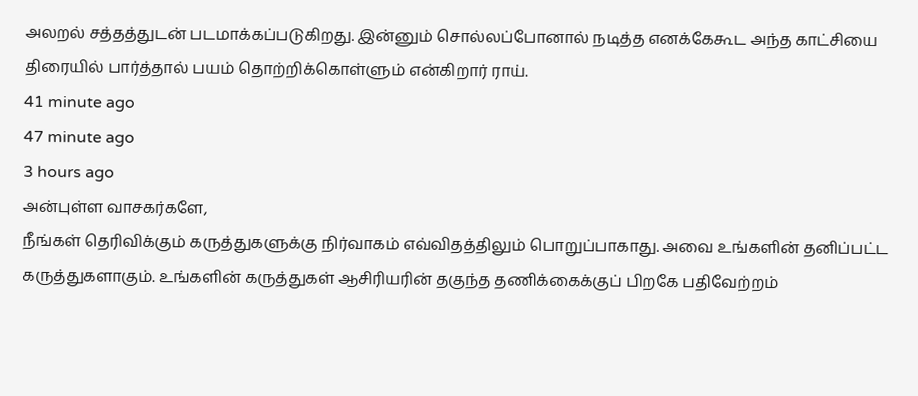அலறல் சத்தத்துடன் படமாக்கப்படுகிறது. இன்னும் சொல்லப்போனால் நடித்த எனக்கேகூட அந்த காட்சியை திரையில் பார்த்தால் பயம் தொற்றிக்கொள்ளும் என்கிறார் ராய்.
41 minute ago
47 minute ago
3 hours ago
அன்புள்ள வாசகர்களே,
நீங்கள் தெரிவிக்கும் கருத்துகளுக்கு நிர்வாகம் எவ்விதத்திலும் பொறுப்பாகாது. அவை உங்களின் தனிப்பட்ட கருத்துகளாகும். உங்களின் கருத்துகள் ஆசிரியரின் தகுந்த தணிக்கைக்குப் பிறகே பதிவேற்றம்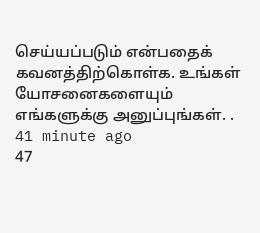செய்யப்படும் என்பதைக் கவனத்திற்கொள்க. உங்கள் யோசனைகளையும் எங்களுக்கு அனுப்புங்கள். .
41 minute ago
47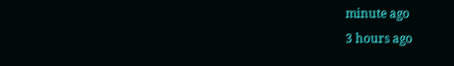minute ago
3 hours ago